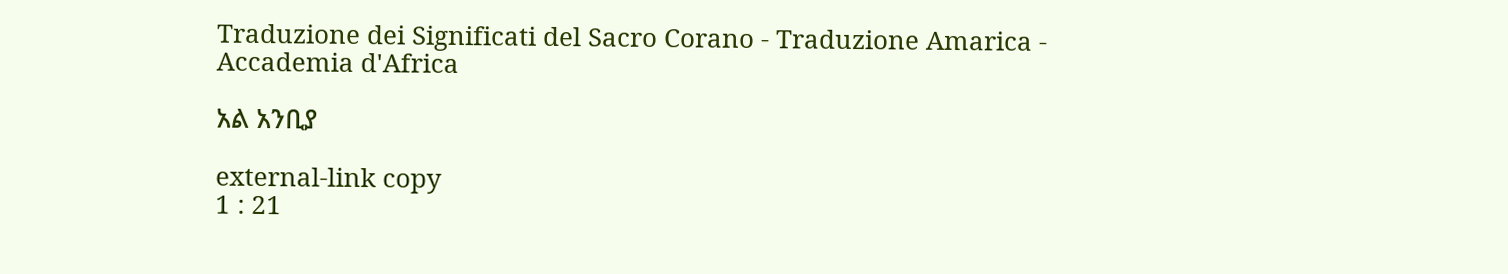Traduzione dei Significati del Sacro Corano - Traduzione Amarica - Accademia d'Africa

አል አንቢያ

external-link copy
1 : 21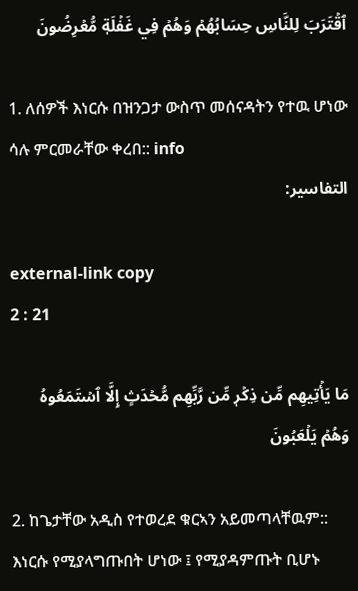ٱقۡتَرَبَ لِلنَّاسِ حِسَابُهُمۡ وَهُمۡ فِي غَفۡلَةٖ مُّعۡرِضُونَ

1. ለሰዎች እነርሱ በዝንጋታ ውስጥ መሰናዳትን የተዉ ሆነው ሳሉ ምርመራቸው ቀረበ:: info
التفاسير:

external-link copy
2 : 21

مَا يَأۡتِيهِم مِّن ذِكۡرٖ مِّن رَّبِّهِم مُّحۡدَثٍ إِلَّا ٱسۡتَمَعُوهُ وَهُمۡ يَلۡعَبُونَ

2. ከጌታቸው አዲስ የተወረደ ቁርኣን አይመጣላቸዉም:: እነርሱ የሚያላግጡበት ሆነው ፤ የሚያዳምጡት ቢሆኑ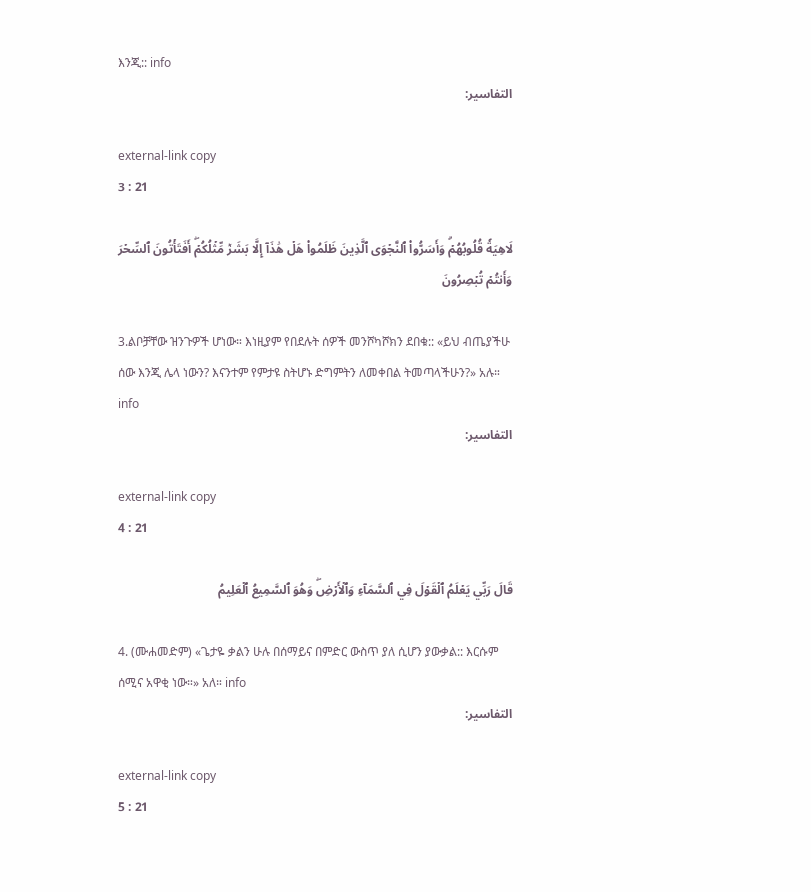እንጂ:: info
التفاسير:

external-link copy
3 : 21

لَاهِيَةٗ قُلُوبُهُمۡۗ وَأَسَرُّواْ ٱلنَّجۡوَى ٱلَّذِينَ ظَلَمُواْ هَلۡ هَٰذَآ إِلَّا بَشَرٞ مِّثۡلُكُمۡۖ أَفَتَأۡتُونَ ٱلسِّحۡرَ وَأَنتُمۡ تُبۡصِرُونَ

3.ልቦቻቸው ዝንጉዎች ሆነው። እነዚያም የበደሉት ሰዎች መንሾካሾክን ደበቁ:: «ይህ ብጤያችሁ ሰው እንጂ ሌላ ነውን? እናንተም የምታዩ ስትሆኑ ድግምትን ለመቀበል ትመጣላችሁን?» አሉ። info
التفاسير:

external-link copy
4 : 21

قَالَ رَبِّي يَعۡلَمُ ٱلۡقَوۡلَ فِي ٱلسَّمَآءِ وَٱلۡأَرۡضِۖ وَهُوَ ٱلسَّمِيعُ ٱلۡعَلِيمُ

4. (ሙሐመድም) «ጌታዬ ቃልን ሁሉ በሰማይና በምድር ውስጥ ያለ ሲሆን ያውቃል:: እርሱም ሰሚና አዋቂ ነው።» አለ። info
التفاسير:

external-link copy
5 : 21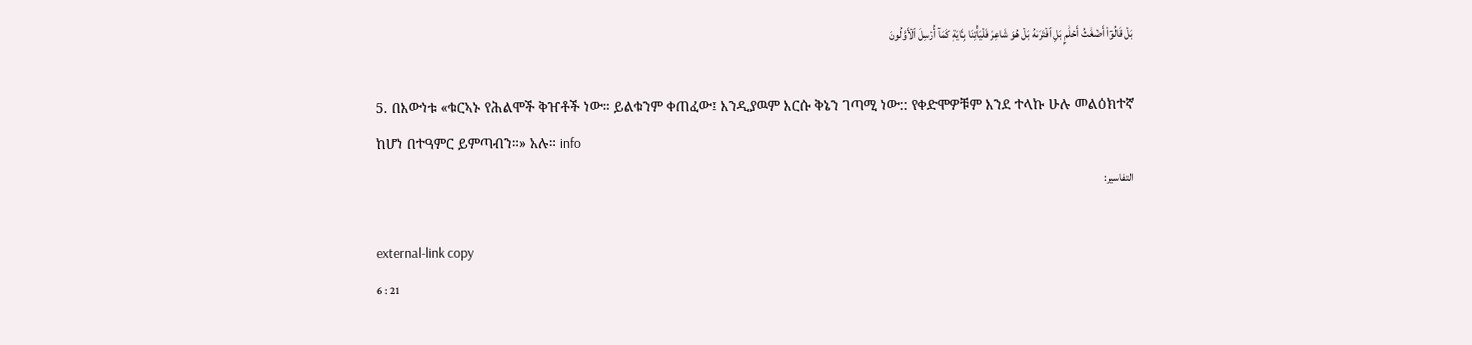بَلۡ قَالُوٓاْ أَضۡغَٰثُ أَحۡلَٰمِۭ بَلِ ٱفۡتَرَىٰهُ بَلۡ هُوَ شَاعِرٞ فَلۡيَأۡتِنَا بِـَٔايَةٖ كَمَآ أُرۡسِلَ ٱلۡأَوَّلُونَ

5. በእውነቱ «ቁርኣኑ የሕልሞች ቅዠቶች ነው። ይልቁንም ቀጠፈው፤ እንዲያዉም እርሱ ቅኔን ገጣሚ ነው:: የቀድሞዎቹም እንደ ተላኩ ሁሉ መልዕክተኛ ከሆነ በተዓምር ይምጣብን።» አሉ። info
التفاسير:

external-link copy
6 : 21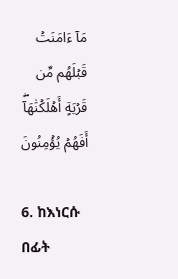مَآ ءَامَنَتۡ قَبۡلَهُم مِّن قَرۡيَةٍ أَهۡلَكۡنَٰهَآۖ أَفَهُمۡ يُؤۡمِنُونَ

6. ከእነርሱ በፊት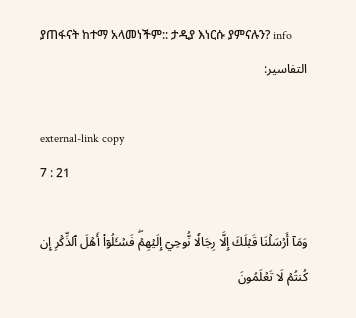ያጠፋናት ከተማ አላመነችም:: ታዲያ እነርሱ ያምናሉን? info
التفاسير:

external-link copy
7 : 21

وَمَآ أَرۡسَلۡنَا قَبۡلَكَ إِلَّا رِجَالٗا نُّوحِيٓ إِلَيۡهِمۡۖ فَسۡـَٔلُوٓاْ أَهۡلَ ٱلذِّكۡرِ إِن كُنتُمۡ لَا تَعۡلَمُونَ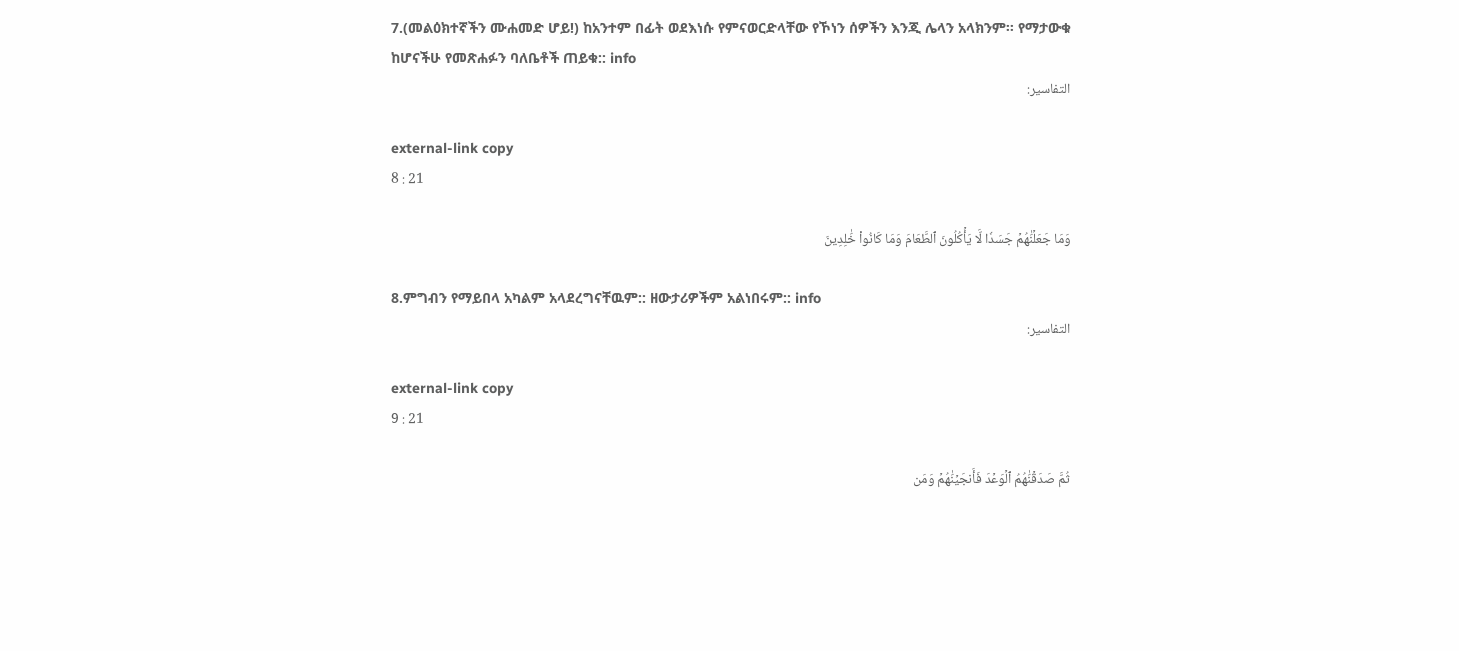7.(መልዕክተኛችን ሙሐመድ ሆይ!) ከአንተም በፊት ወደእነሱ የምናወርድላቸው የኾነን ሰዎችን እንጂ ሌላን አላክንም፡፡ የማታውቁ ከሆናችሁ የመጽሐፉን ባለቤቶች ጠይቁ:: info
التفاسير:

external-link copy
8 : 21

وَمَا جَعَلۡنَٰهُمۡ جَسَدٗا لَّا يَأۡكُلُونَ ٱلطَّعَامَ وَمَا كَانُواْ خَٰلِدِينَ

8.ምግብን የማይበላ አካልም አላደረግናቸዉም:: ዘውታሪዎችም አልነበሩም:: info
التفاسير:

external-link copy
9 : 21

ثُمَّ صَدَقۡنَٰهُمُ ٱلۡوَعۡدَ فَأَنجَيۡنَٰهُمۡ وَمَن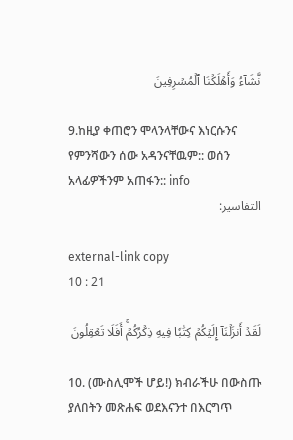نَّشَآءُ وَأَهۡلَكۡنَا ٱلۡمُسۡرِفِينَ

9.ከዚያ ቀጠሮን ሞላንላቸውና እነርሱንና የምንሻውን ሰው አዳንናቸዉም:: ወሰን አላፊዎችንም አጠፋን:: info
التفاسير:

external-link copy
10 : 21

لَقَدۡ أَنزَلۡنَآ إِلَيۡكُمۡ كِتَٰبٗا فِيهِ ذِكۡرُكُمۡۚ أَفَلَا تَعۡقِلُونَ

10. (ሙስሊሞች ሆይ!) ክብራችሁ በውስጡ ያለበትን መጽሐፍ ወደእናንተ በእርግጥ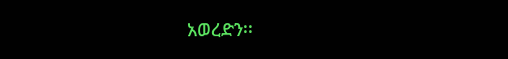አወረድን፡፡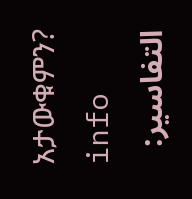አታውቁምን? info
التفاسير: